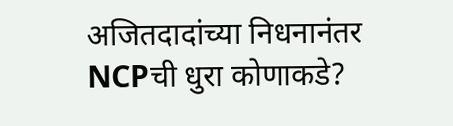अजितदादांच्या निधनानंतर NCPची धुरा कोणाकडे?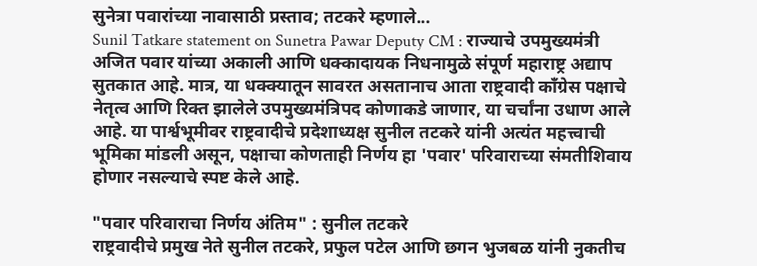सुनेत्रा पवारांच्या नावासाठी प्रस्ताव; तटकरे म्हणाले...
Sunil Tatkare statement on Sunetra Pawar Deputy CM : राज्याचे उपमुख्यमंत्री अजित पवार यांच्या अकाली आणि धक्कादायक निधनामुळे संपूर्ण महाराष्ट्र अद्याप सुतकात आहे. मात्र, या धक्क्यातून सावरत असतानाच आता राष्ट्रवादी काँग्रेस पक्षाचे नेतृत्व आणि रिक्त झालेले उपमुख्यमंत्रिपद कोणाकडे जाणार, या चर्चांना उधाण आले आहे. या पार्श्वभूमीवर राष्ट्रवादीचे प्रदेशाध्यक्ष सुनील तटकरे यांनी अत्यंत महत्त्वाची भूमिका मांडली असून, पक्षाचा कोणताही निर्णय हा 'पवार' परिवाराच्या संमतीशिवाय होणार नसल्याचे स्पष्ट केले आहे.

"पवार परिवाराचा निर्णय अंतिम" : सुनील तटकरे
राष्ट्रवादीचे प्रमुख नेते सुनील तटकरे, प्रफुल पटेल आणि छगन भुजबळ यांनी नुकतीच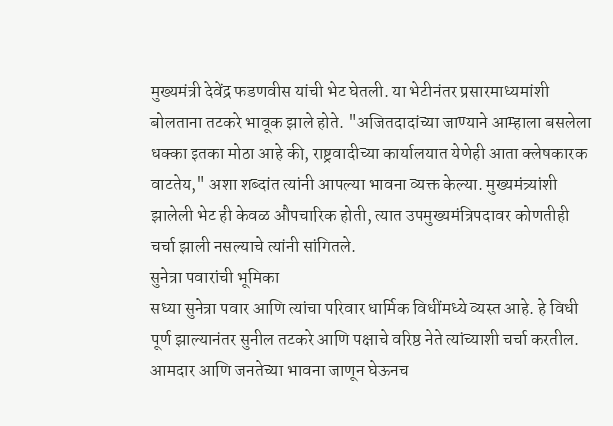मुख्यमंत्री देवेंद्र फडणवीस यांची भेट घेतली. या भेटीनंतर प्रसारमाध्यमांशी बोलताना तटकरे भावूक झाले होते. "अजितदादांच्या जाण्याने आम्हाला बसलेला धक्का इतका मोठा आहे की, राष्ट्रवादीच्या कार्यालयात येणेही आता क्लेषकारक वाटतेय," अशा शब्दांत त्यांनी आपल्या भावना व्यक्त केल्या. मुख्यमंत्र्यांशी झालेली भेट ही केवळ औपचारिक होती, त्यात उपमुख्यमंत्रिपदावर कोणतीही चर्चा झाली नसल्याचे त्यांनी सांगितले.
सुनेत्रा पवारांची भूमिका
सध्या सुनेत्रा पवार आणि त्यांचा परिवार धार्मिक विधींमध्ये व्यस्त आहे. हे विधी पूर्ण झाल्यानंतर सुनील तटकरे आणि पक्षाचे वरिष्ठ नेते त्यांच्याशी चर्चा करतील. आमदार आणि जनतेच्या भावना जाणून घेऊनच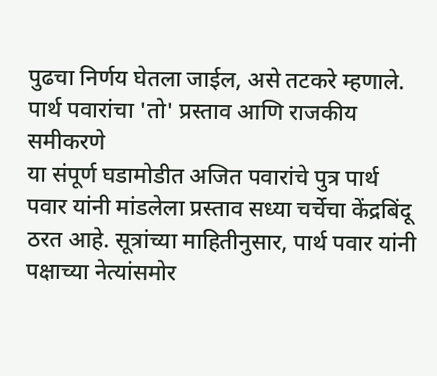पुढचा निर्णय घेतला जाईल, असे तटकरे म्हणाले.
पार्थ पवारांचा 'तो' प्रस्ताव आणि राजकीय समीकरणे
या संपूर्ण घडामोडीत अजित पवारांचे पुत्र पार्थ पवार यांनी मांडलेला प्रस्ताव सध्या चर्चेचा केंद्रबिंदू ठरत आहे. सूत्रांच्या माहितीनुसार, पार्थ पवार यांनी पक्षाच्या नेत्यांसमोर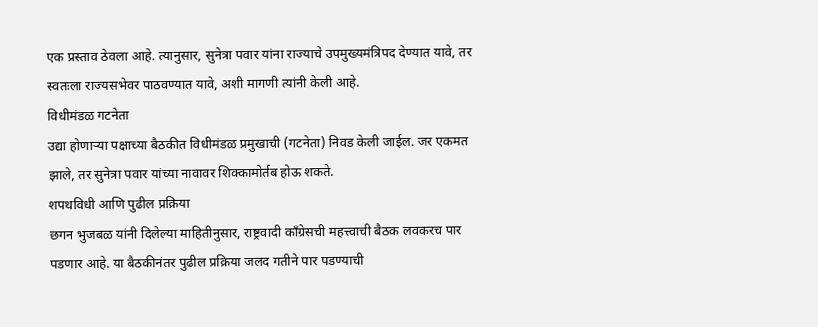एक प्रस्ताव ठेवला आहे. त्यानुसार, सुनेत्रा पवार यांना राज्याचे उपमुख्यमंत्रिपद देण्यात यावे, तर स्वतःला राज्यसभेवर पाठवण्यात यावे, अशी मागणी त्यांनी केली आहे.
विधीमंडळ गटनेता
उद्या होणाऱ्या पक्षाच्या बैठकीत विधीमंडळ प्रमुखाची (गटनेता) निवड केली जाईल. जर एकमत झाले, तर सुनेत्रा पवार यांच्या नावावर शिक्कामोर्तब होऊ शकते.
शपथविधी आणि पुढील प्रक्रिया
छगन भुजबळ यांनी दिलेल्या माहितीनुसार, राष्ट्रवादी काँग्रेसची महत्त्वाची बैठक लवकरच पार पडणार आहे. या बैठकीनंतर पुढील प्रक्रिया जलद गतीने पार पडण्याची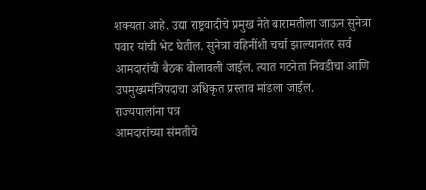शक्यता आहे. उद्या राष्ट्रवादीचे प्रमुख नेते बारामतीला जाऊन सुनेत्रा पवार यांची भेट घेतील. सुनेत्रा वहिनींशी चर्चा झाल्यानंतर सर्व आमदारांची बैठक बोलावली जाईल. त्यात गटनेता निवडीचा आणि उपमुख्यमंत्रिपदाचा अधिकृत प्रस्ताव मांडला जाईल.
राज्यपालांना पत्र
आमदारांच्या संमतीचे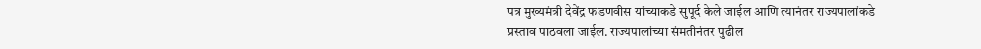पत्र मुख्यमंत्री देवेंद्र फडणवीस यांच्याकडे सुपूर्द केले जाईल आणि त्यानंतर राज्यपालांकडे प्रस्ताव पाठवला जाईल. राज्यपालांच्या संमतीनंतर पुढील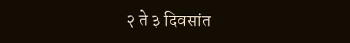२ ते ३ दिवसांत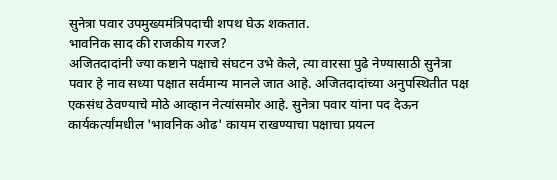सुनेत्रा पवार उपमुख्यमंत्रिपदाची शपथ घेऊ शकतात.
भावनिक साद की राजकीय गरज?
अजितदादांनी ज्या कष्टाने पक्षाचे संघटन उभे केले, त्या वारसा पुढे नेण्यासाठी सुनेत्रा पवार हे नाव सध्या पक्षात सर्वमान्य मानले जात आहे. अजितदादांच्या अनुपस्थितीत पक्ष एकसंध ठेवण्याचे मोठे आव्हान नेत्यांसमोर आहे. सुनेत्रा पवार यांना पद देऊन कार्यकर्त्यांमधील 'भावनिक ओढ' कायम राखण्याचा पक्षाचा प्रयत्न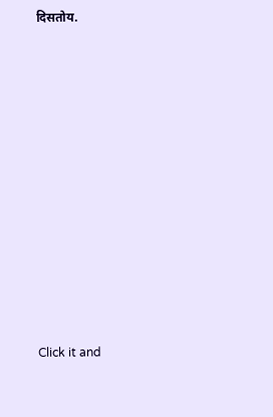दिसतोय.












Click it and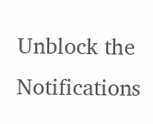Unblock the Notifications